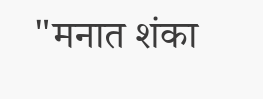"मनात शंका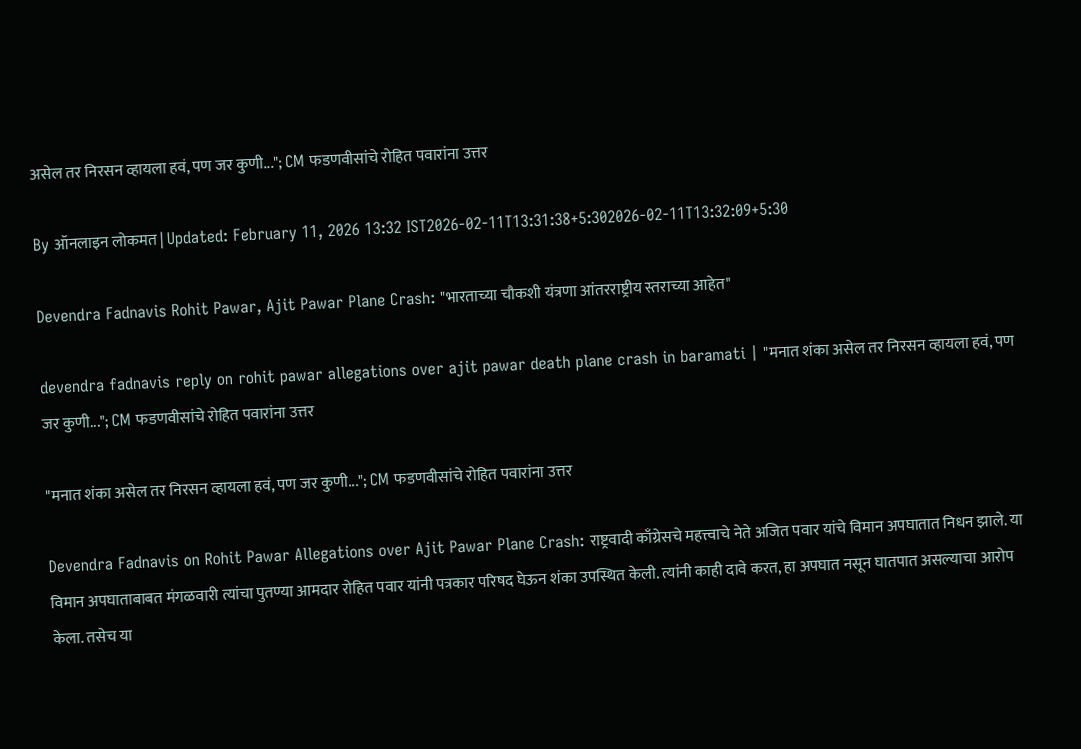असेल तर निरसन व्हायला हवं, पण जर कुणी..."; CM फडणवीसांचे रोहित पवारांना उत्तर

By ऑनलाइन लोकमत | Updated: February 11, 2026 13:32 IST2026-02-11T13:31:38+5:302026-02-11T13:32:09+5:30

Devendra Fadnavis Rohit Pawar, Ajit Pawar Plane Crash: "भारताच्या चौकशी यंत्रणा आंतरराष्ट्रीय स्तराच्या आहेत"

devendra fadnavis reply on rohit pawar allegations over ajit pawar death plane crash in baramati | "मनात शंका असेल तर निरसन व्हायला हवं, पण जर कुणी..."; CM फडणवीसांचे रोहित पवारांना उत्तर

"मनात शंका असेल तर निरसन व्हायला हवं, पण जर कुणी..."; CM फडणवीसांचे रोहित पवारांना उत्तर

Devendra Fadnavis on Rohit Pawar Allegations over Ajit Pawar Plane Crash: राष्ट्रवादी काँग्रेसचे महत्त्वाचे नेते अजित पवार यांचे विमान अपघातात निधन झाले. या विमान अपघाताबाबत मंगळवारी त्यांचा पुतण्या आमदार रोहित पवार यांनी पत्रकार परिषद घेऊन शंका उपस्थित केली. त्यांनी काही दावे करत, हा अपघात नसून घातपात असल्याचा आरोप केला. तसेच या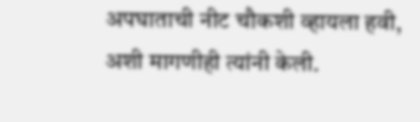अपघाताची नीट चौकशी व्हायला हवी, अशी मागणीही त्यांनी केली.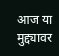आज या मुद्द्यावर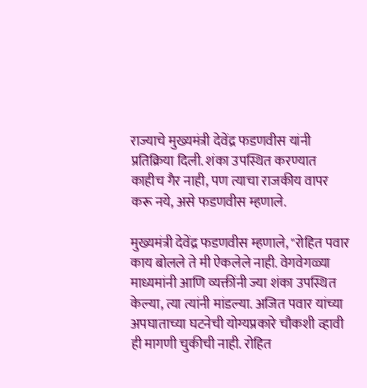राज्याचे मुख्यमंत्री देवेंद्र फडणवीस यांनी प्रतिक्रिया दिली. शंका उपस्थित करण्यात काहीच गैर नाही, पण त्याचा राजकीय वापर करू नये, असे फडणवीस म्हणाले.

मुख्यमंत्री देवेंद्र फडणवीस म्हणाले, "रोहित पवार काय बोलले ते मी ऐकलेले नाही. वेगवेगळ्या माध्यमांनी आणि व्यक्तींनी ज्या शंका उपस्थित केल्या, त्या त्यांनी मांडल्या. अजित पवार यांच्या अपघाताच्या घटनेची योग्यप्रकारे चौकशी व्हावी ही मागणी चुकीची नाही. रोहित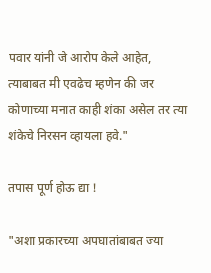पवार यांनी जे आरोप केले आहेत, त्याबाबत मी एवढेच म्हणेन की जर कोणाच्या मनात काही शंका असेल तर त्या शंकेचे निरसन व्हायला हवे."

तपास पूर्ण होऊ द्या !

"अशा प्रकारच्या अपघातांबाबत ज्या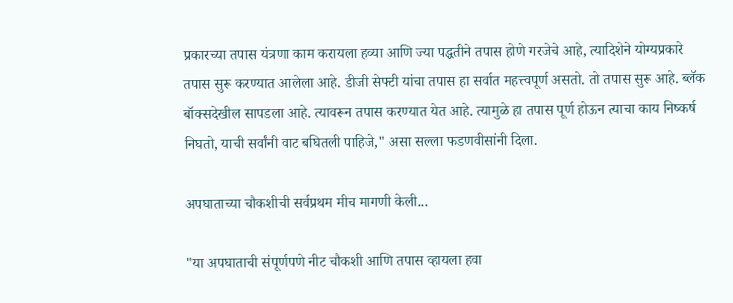प्रकारच्या तपास यंत्रणा काम करायला हव्या आणि ज्या पद्धतीने तपास होणे गरजेचे आहे, त्यादिशेने योग्यप्रकारे तपास सुरू करण्यात आलेला आहे. डीजी सेफ्टी यांचा तपास हा सर्वात महत्त्वपूर्ण असतो. तो तपास सुरू आहे. ब्लॅक बॉक्सदेखील सापडला आहे. त्यावरून तपास करण्यात येत आहे. त्यामुळे हा तपास पूर्ण होऊन त्याचा काय निष्कर्ष निघतो, याची सर्वांनी वाट बघितली पाहिजे," असा सल्ला फडणवीसांनी दिला.

अपघाताच्या चौकशीची सर्वप्रथम मीच मागणी केली...

"या अपघाताची संपूर्णपणे नीट चौकशी आणि तपास व्हायला हवा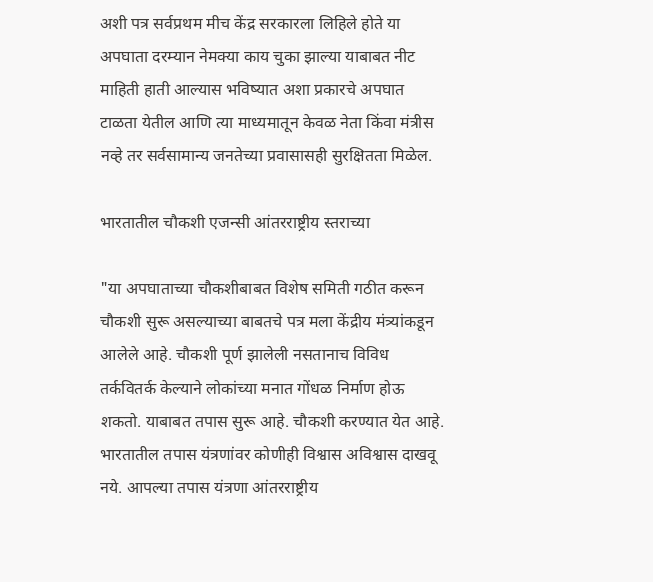अशी पत्र सर्वप्रथम मीच केंद्र सरकारला लिहिले होते या अपघाता दरम्यान नेमक्या काय चुका झाल्या याबाबत नीट माहिती हाती आल्यास भविष्यात अशा प्रकारचे अपघात टाळता येतील आणि त्या माध्यमातून केवळ नेता किंवा मंत्रीस नव्हे तर सर्वसामान्य जनतेच्या प्रवासासही सुरक्षितता मिळेल.

भारतातील चौकशी एजन्सी आंतरराष्ट्रीय स्तराच्या

"या अपघाताच्या चौकशीबाबत विशेष समिती गठीत करून चौकशी सुरू असल्याच्या बाबतचे पत्र मला केंद्रीय मंत्र्यांकडून आलेले आहे. चौकशी पूर्ण झालेली नसतानाच विविध तर्कवितर्क केल्याने लोकांच्या मनात गोंधळ निर्माण होऊ शकतो. याबाबत तपास सुरू आहे. चौकशी करण्यात येत आहे. भारतातील तपास यंत्रणांवर कोणीही विश्वास अविश्वास दाखवू नये. आपल्या तपास यंत्रणा आंतरराष्ट्रीय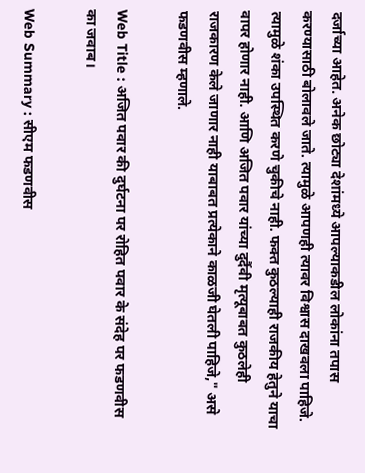दर्जाच्या आहेत. अनेक छोट्या देशांमध्ये आपल्याकडील लोकांना तपास करण्यासाठी बोलावले जाते. त्यामुळे आपणही त्यावर विश्वास दाखवला पाहिजे. त्यामुळे शंका उपस्थित करणे चुकीचे नाही. फक्त कुठल्याही राजकीय हेतुने याचा वापर होणार नाही. आणि अजित पवार यांच्या दुर्दैवी मृत्यूबाबत कुठलेही राजकारण केले जाणार नाही याबाबत प्रत्येकाने काळजी घेतली पाहिजे," असे फडणवीस म्हणाले.

Web Title : अजित पवार की दुर्घटना पर रोहित पवार के संदेह पर फडणवीस का जवाब।

Web Summary : सीएम फडणवीस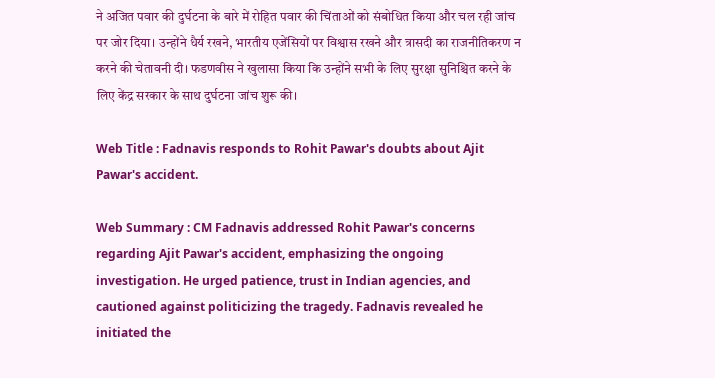ने अजित पवार की दुर्घटना के बारे में रोहित पवार की चिंताओं को संबोधित किया और चल रही जांच पर जोर दिया। उन्होंने धैर्य रखने, भारतीय एजेंसियों पर विश्वास रखने और त्रासदी का राजनीतिकरण न करने की चेतावनी दी। फडणवीस ने खुलासा किया कि उन्होंने सभी के लिए सुरक्षा सुनिश्चित करने के लिए केंद्र सरकार के साथ दुर्घटना जांच शुरू की।

Web Title : Fadnavis responds to Rohit Pawar's doubts about Ajit Pawar's accident.

Web Summary : CM Fadnavis addressed Rohit Pawar's concerns regarding Ajit Pawar's accident, emphasizing the ongoing investigation. He urged patience, trust in Indian agencies, and cautioned against politicizing the tragedy. Fadnavis revealed he initiated the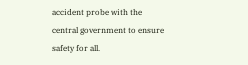accident probe with the central government to ensure safety for all.